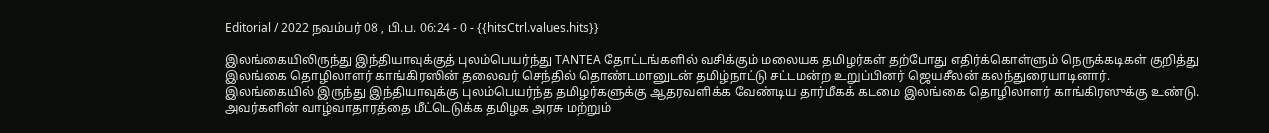Editorial / 2022 நவம்பர் 08 , பி.ப. 06:24 - 0 - {{hitsCtrl.values.hits}}

இலங்கையிலிருந்து இந்தியாவுக்குத் புலம்பெயர்ந்து TANTEA தோட்டங்களில் வசிக்கும் மலையக தமிழர்கள் தற்போது எதிர்க்கொள்ளும் நெருக்கடிகள் குறித்து இலங்கை தொழிலாளர் காங்கிரஸின் தலைவர் செந்தில் தொண்டமானுடன் தமிழ்நாட்டு சட்டமன்ற உறுப்பினர் ஜெயசீலன் கலந்துரையாடினார்.
இலங்கையில் இருந்து இந்தியாவுக்கு புலம்பெயர்ந்த தமிழர்களுக்கு ஆதரவளிக்க வேண்டிய தார்மீகக் கடமை இலங்கை தொழிலாளர் காங்கிரஸுக்கு உண்டு.
அவர்களின் வாழ்வாதாரத்தை மீட்டெடுக்க தமிழக அரசு மற்றும்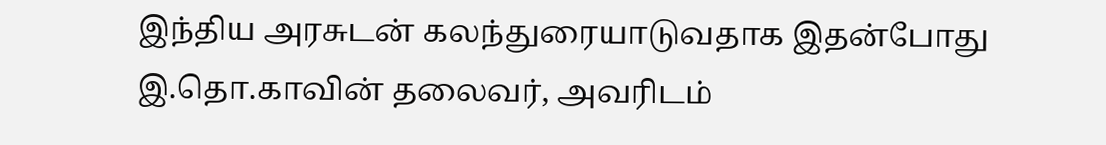இந்திய அரசுடன் கலந்துரையாடுவதாக இதன்போது இ.தொ.காவின் தலைவர், அவரிடம்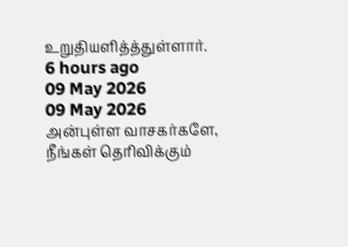உறுதியளித்த்துள்ளார்.
6 hours ago
09 May 2026
09 May 2026
அன்புள்ள வாசகர்களே,
நீங்கள் தெரிவிக்கும்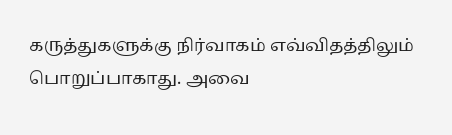கருத்துகளுக்கு நிர்வாகம் எவ்விதத்திலும் பொறுப்பாகாது. அவை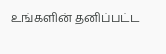உங்களின் தனிப்பட்ட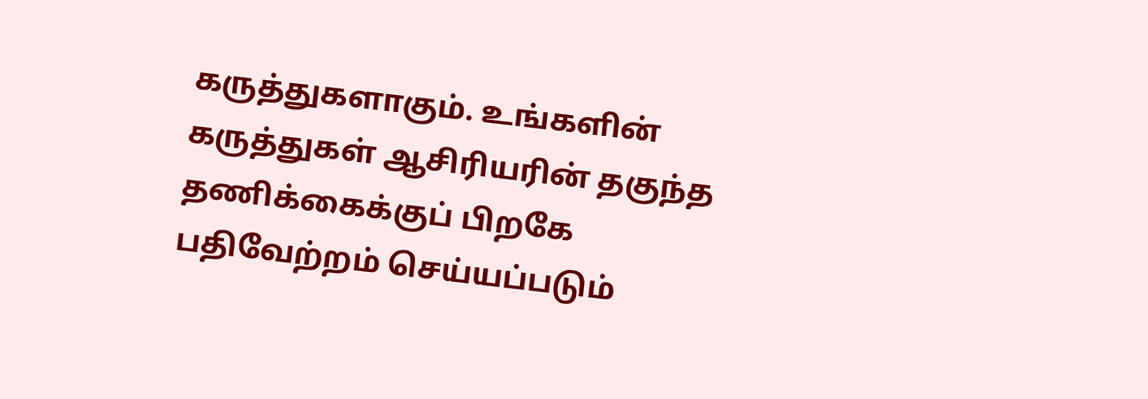கருத்துகளாகும். உங்களின் கருத்துகள் ஆசிரியரின் தகுந்த தணிக்கைக்குப் பிறகே பதிவேற்றம் செய்யப்படும்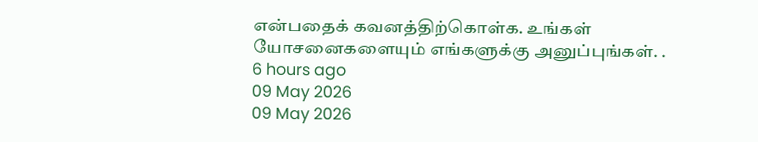என்பதைக் கவனத்திற்கொள்க. உங்கள் யோசனைகளையும் எங்களுக்கு அனுப்புங்கள். .
6 hours ago
09 May 2026
09 May 2026